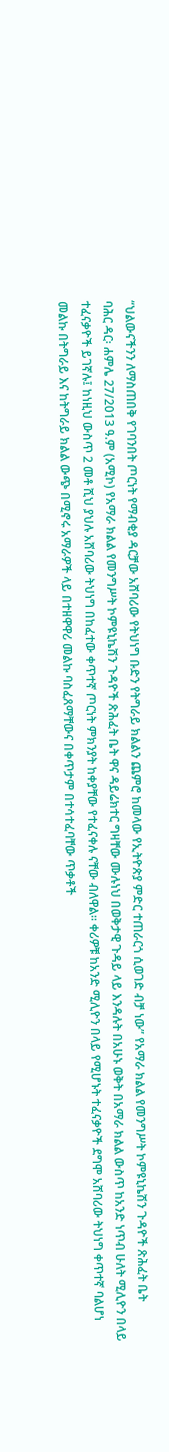“ህልውናችንን ለማስጠበቅ የገባንበት ጦርነት የማብቂያ ዳርቻው አሸባሪው የትህነግ ቡድን የትግራይ ክልልን ጨምሮ ከመላው የኢትዮጵያ ምድር ተጠራርጎ ሲወገድ ብቻ ነው” የአማራ ክልል የመንግሥት ኮምዩኒኬሽን ጉዳዮች ጽሕፈት ቤት
ባሕር ዳር፡ ሐምሌ 27/2013 ዓ.ም (አሚኮ) የአማራ ክልል የመንግሥት ኮምዩኒኬሽን ጉዳዮች ጽሕፈት ቤት ዋና ዳይሬክተር ግዛቸው ሙሉነህ በወቅታዊ ጉዳይ ላይ እንዳሉት በአሁኑ ወቅት በአማራ ክልል ውስጥ ከአንድ ነጥብ ሁለት ሚሊዮን በላይ ተፈናቃዮች ይገኛሉ፤ ከነዚህ ውስጥ 2 መቶ ሺህ ያህሉ አሸባሪው ትህነግ በከፈተው ቀጥተኛ ጦርነት ምክንያት ከቀያቸው የተፈናቀሉ ናቸው ብለዋል፡፡ ቀሪዎቹ ከአንድ ሚሊዮን በላይ የሚሆኑት ተፈናቃዮች ደግሞ አሸባሪው ትህነግ ቀጥተኛ ባልሆነ መልኩ በትግራይ እና ከትግራይ ክልል ውጭ በሚኖሩ አማራዎች ላይ በተዘዋዋሪ መልኩ ባስፈጸማቸውና በቀጥታም በተሳተፈባቸው ጥቃቶች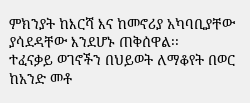ምክንያት ከእርሻ እና ከመኖሪያ አካባቢያቸው ያሳደዳቸው እንደሆኑ ጠቅሰዋል፡፡
ተፈናቃይ ወገኖችን በህይወት ለማቆየት በወር ከአንድ መቶ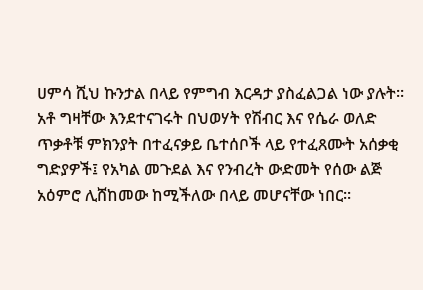ሀምሳ ሺህ ኩንታል በላይ የምግብ እርዳታ ያስፈልጋል ነው ያሉት፡፡
አቶ ግዛቸው እንደተናገሩት በህወሃት የሽብር እና የሴራ ወለድ ጥቃቶቹ ምክንያት በተፈናቃይ ቤተሰቦች ላይ የተፈጸሙት አሰቃቂ ግድያዎች፤ የአካል መጉደል እና የንብረት ውድመት የሰው ልጅ አዕምሮ ሊሸከመው ከሚችለው በላይ መሆናቸው ነበር፡፡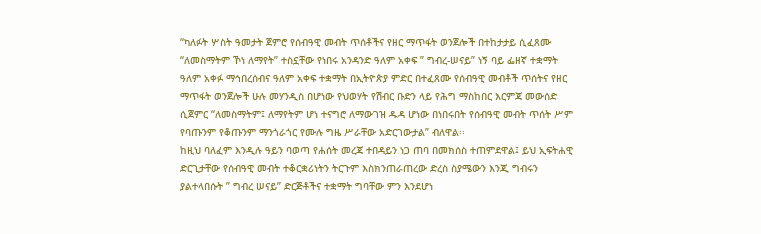“ካለፉት ሦስት ዓመታት ጀምሮ የሰብዓዊ መብት ጥሰቶችና የዘር ማጥፋት ወንጀሎች በተከታታይ ሲፈጸሙ “ለመስማትም ኾነ ለማየት” ተስኗቸው የነበሩ አንዳንድ ዓለም አቀፍ ” ግብረ-ሠናይ” ነኝ ባይ ፌዘኛ ተቋማት ዓለም አቀፉ ማኅበረሰብና ዓለም አቀፍ ተቋማት በኢትዮጵያ ምድር በተፈጸሙ የሰብዓዊ መብቶች ጥሰትና የዘር ማጥፋት ወንጀሎች ሁሉ መሃንዲስ በሆነው የህወሃት የሽብር ቡድን ላይ የሕግ ማስከበር እርምጃ መውሰድ ሲጀምር “ለመስማትም፤ ለማየትም ሆነ ተናግሮ ለማውገዝ ዱዳ ሆነው በነበሩበት የሰብዓዊ መብት ጥሰት ሥም የባጡንም የቆጡንም ማንጎራጎር የሙሉ ግዜ ሥራቸው አድርገውታል” ብለዋል፡፡
ከዚህ ባለፈም እንዲሉ ዓይን ባወጣ የሐሰት መረጃ ተበዳይን ነጋ ጠባ በመክሰስ ተጠምደዋል፤ ይህ ኢፍትሐዊ ድርጊታቸው የሰብዓዊ መብት ተቆርቋሪነትን ትርጉም እስክንጠራጠረው ድረስ ስያሜውን እንጂ ግብሩን ያልተላበሱት ” ግብረ ሠናይ” ድርጅቶችና ተቋማት ግባቸው ምን እንደሆነ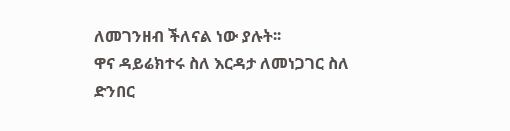ለመገንዘብ ችለናል ነው ያሉት፡፡
ዋና ዳይሬክተሩ ስለ እርዳታ ለመነጋገር ስለ ድንበር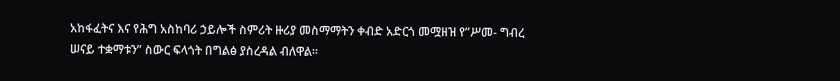አከፋፈትና እና የሕግ አስከባሪ ኃይሎች ስምሪት ዙሪያ መስማማትን ቀብድ አድርጎ መሟዘዝ የ”ሥመ- ግብረ ሠናይ ተቋማቱን” ስውር ፍላጎት በግልፅ ያስረዳል ብለዋል፡፡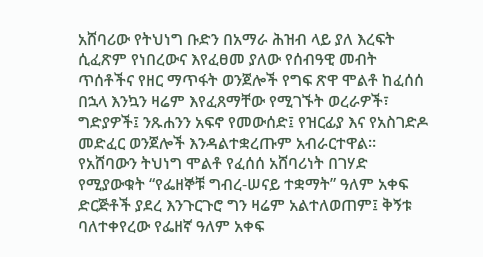አሸባሪው የትህነግ ቡድን በአማራ ሕዝብ ላይ ያለ እረፍት ሲፈጽም የነበረውና እየፈፀመ ያለው የሰብዓዊ መብት ጥሰቶችና የዘር ማጥፋት ወንጀሎች የግፍ ጽዋ ሞልቶ ከፈሰሰ በኋላ እንኳን ዛሬም እየፈጸማቸው የሚገኙት ወረራዎች፣ ግድያዎች፤ ንጹሐንን አፍኖ የመውሰድ፤ የዝርፊያ እና የአስገድዶ መድፈር ወንጀሎች እንዳልተቋረጡም አብራርተዋል፡፡
የአሸባውን ትህነግ ሞልቶ የፈሰሰ አሸባሪነት በገሃድ የሚያውቁት “የፌዘኞቹ ግብረ-ሠናይ ተቋማት” ዓለም አቀፍ ድርጅቶች ያደረ እንጉርጉሮ ግን ዛሬም አልተለወጠም፤ ቅኝቱ ባለተቀየረው የፌዘኛ ዓለም አቀፍ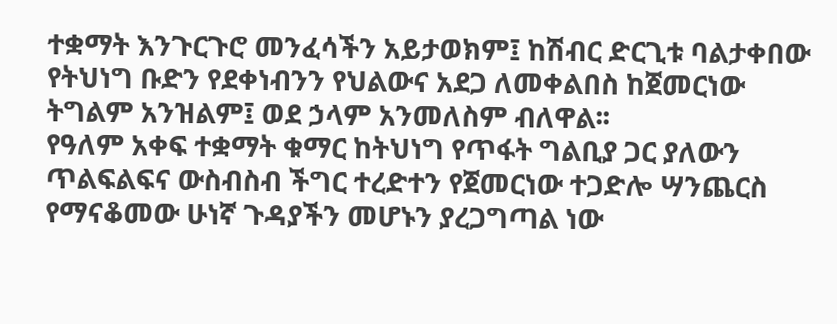ተቋማት እንጉርጉሮ መንፈሳችን አይታወክም፤ ከሽብር ድርጊቱ ባልታቀበው የትህነግ ቡድን የደቀነብንን የህልውና አደጋ ለመቀልበስ ከጀመርነው ትግልም አንዝልም፤ ወደ ኃላም አንመለስም ብለዋል፡፡
የዓለም አቀፍ ተቋማት ቁማር ከትህነግ የጥፋት ግልቢያ ጋር ያለውን ጥልፍልፍና ውስብስብ ችግር ተረድተን የጀመርነው ተጋድሎ ሣንጨርስ የማናቆመው ሁነኛ ጉዳያችን መሆኑን ያረጋግጣል ነው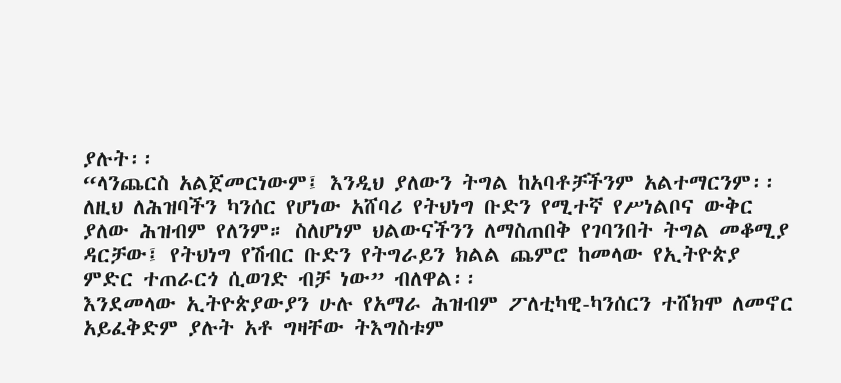ያሉት፡፡
“ላንጨርስ አልጀመርነውም፤ እንዲህ ያለውን ትግል ከአባቶቻችንም አልተማርንም፡፡ ለዚህ ለሕዝባችን ካንሰር የሆነው አሸባሪ የትህነግ ቡድን የሚተኛ የሥነልቦና ውቅር ያለው ሕዝብም የለንም። ስለሆነም ህልውናችንን ለማስጠበቅ የገባንበት ትግል መቆሚያ ዳርቻው፤ የትህነግ የሽብር ቡድን የትግራይን ክልል ጨምሮ ከመላው የኢትዮጵያ ምድር ተጠራርጎ ሲወገድ ብቻ ነው” ብለዋል፡፡
እንደመላው ኢትዮጵያውያን ሁሉ የአማራ ሕዝብም ፖለቲካዊ-ካንሰርን ተሸክሞ ለመኖር አይፈቅድም ያሉት አቶ ግዛቸው ትእግስቱም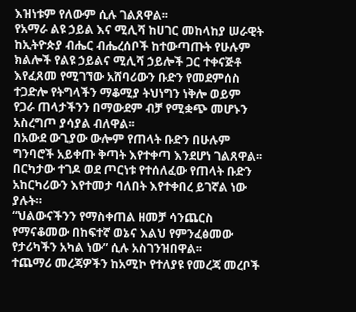እዝነቱም የለውም ሲሉ ገልጸዋል፡፡
የአማራ ልዩ ኃይል እና ሚሊሻ ከሀገር መከላከያ ሠራዊት ከኢትዮጵያ ብሔር ብሔረሰቦች ከተውጣጡት የሁሉም ክልሎች የልዩ ኃይልና ሚሊሻ ኃይሎች ጋር ተቀናጅቶ እየፈጸመ የሚገኘው አሸባሪውን ቡድን የመደምሰስ ተጋድሎ የትግላችን ማቆሚያ ትህነግን ነቅሎ ወይም የጋራ ጠላታችንን በማውደም ብቻ የሚቋጭ መሆኑን አስረግጦ ያሳያል ብለዋል፡፡
በአውደ ውጊያው ውሎም የጠላት ቡድን በሁሉም ግንባሮች አይቀጡ ቅጣት እየተቀጣ እንደሆነ ገልጸዋል፡፡
በርካታው ተገዶ ወደ ጦርነቱ የተሰለፈው የጠላት ቡድን አከርካሪውን እየተመታ ባለበት እየተቀበረ ይገኛል ነው ያሉት።
“ህልውናችንን የማስቀጠል ዘመቻ ሳንጨርስ የማናቆመው በከፍተኛ ወኔና እልህ የምንፈፅመው የታሪካችን አካል ነው” ሲሉ አስገንዝበዋል፡፡
ተጨማሪ መረጃዎችን ከአሚኮ የተለያዩ የመረጃ መረቦች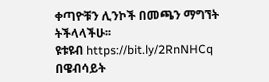ቀጣዮቹን ሊንኮች በመጫን ማግኘት ትችላላችሁ፡፡
ዩቱዩብ https://bit.ly/2RnNHCq
በዌብሳይት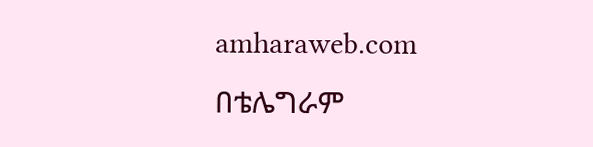amharaweb.com
በቴሌግራም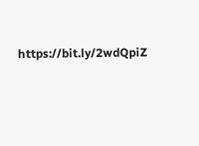https://bit.ly/2wdQpiZ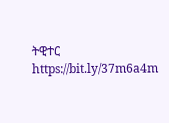ትዊተር https://bit.ly/37m6a4m